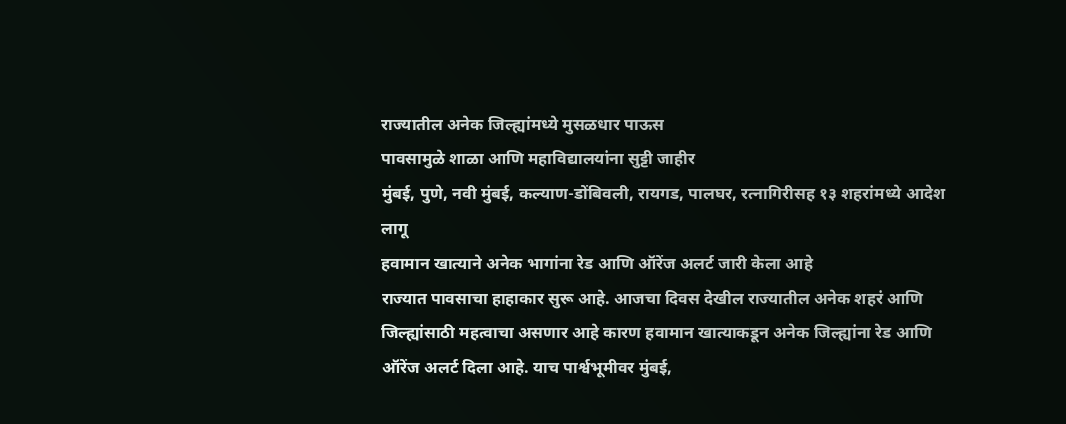राज्यातील अनेक जिल्ह्यांमध्ये मुसळधार पाऊस
पावसामुळे शाळा आणि महाविद्यालयांना सुट्टी जाहीर
मुंबई, पुणे, नवी मुंबई, कल्याण-डोंबिवली, रायगड, पालघर, रत्नागिरीसह १३ शहरांमध्ये आदेश लागू
हवामान खात्याने अनेक भागांना रेड आणि ऑरेंज अलर्ट जारी केला आहे
राज्यात पावसाचा हाहाकार सुरू आहे. आजचा दिवस देखील राज्यातील अनेक शहरं आणि जिल्ह्यांसाठी महत्वाचा असणार आहे कारण हवामान खात्याकडून अनेक जिल्ह्यांना रेड आणि ऑरेंज अलर्ट दिला आहे. याच पार्श्वभूमीवर मुंबई,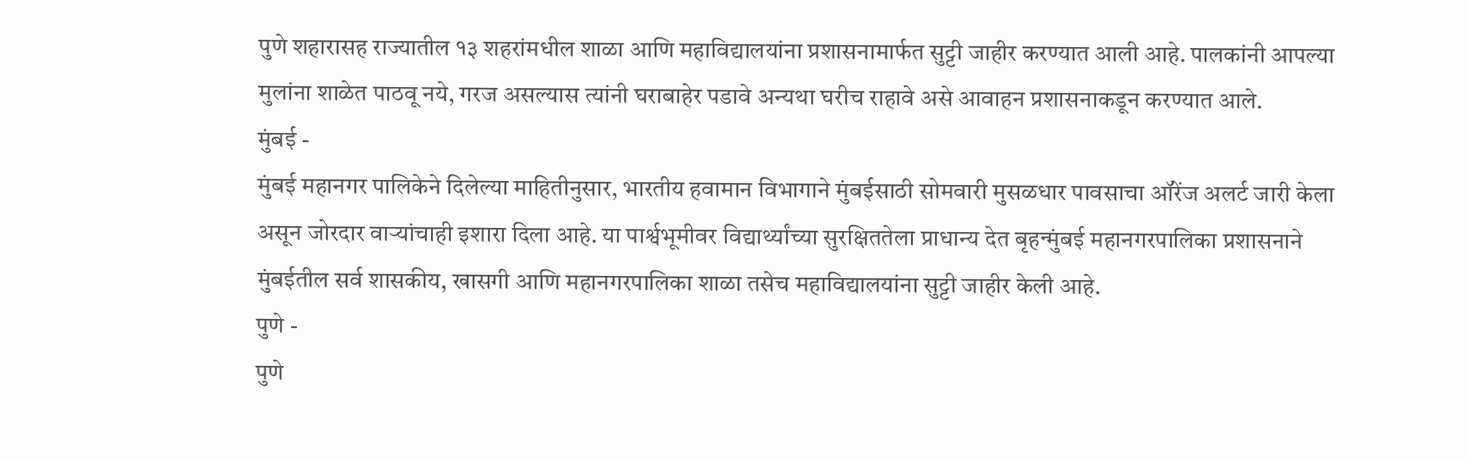पुणे शहारासह राज्यातील १३ शहरांमधील शाळा आणि महाविद्यालयांना प्रशासनामार्फत सुट्टी जाहीर करण्यात आली आहे. पालकांनी आपल्या मुलांना शाळेत पाठवू नये, गरज असल्यास त्यांनी घराबाहेर पडावे अन्यथा घरीच राहावे असे आवाहन प्रशासनाकडून करण्यात आले.
मुंबई -
मुंबई महानगर पालिकेने दिलेल्या माहितीनुसार, भारतीय हवामान विभागाने मुंबईसाठी सोमवारी मुसळधार पावसाचा ऑरेंज अलर्ट जारी केला असून जोरदार वाऱ्यांचाही इशारा दिला आहे. या पार्श्वभूमीवर विद्यार्थ्यांच्या सुरक्षिततेला प्राधान्य देत बृहन्मुंबई महानगरपालिका प्रशासनाने मुंबईतील सर्व शासकीय, खासगी आणि महानगरपालिका शाळा तसेच महाविद्यालयांना सुट्टी जाहीर केली आहे.
पुणे -
पुणे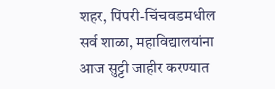शहर, पिंपरी-चिंचवडमधील सर्व शाळा, महाविद्यालयांना आज सुट्टी जाहीर करण्यात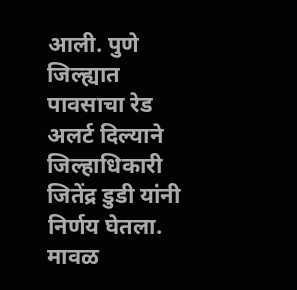आली. पुणे जिल्ह्यात पावसाचा रेड अलर्ट दिल्याने जिल्हाधिकारी जितेंद्र डुडी यांनी निर्णय घेतला. मावळ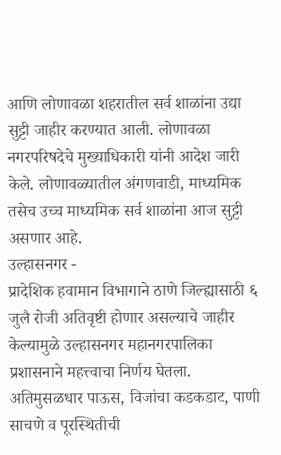आणि लोणावळा शहरातील सर्व शाळांना उद्या सुट्टी जाहीर करण्यात आली. लोणावळा नगरपरिषदेचे मुख्याधिकारी यांनी आदेश जारी केले. लोणावळ्यातील अंगणवाडी, माध्यमिक तसेच उच्च माध्यमिक सर्व शाळांना आज सुट्टी असणार आहे.
उल्हासनगर -
प्रादेशिक हवामान विभागाने ठाणे जिल्ह्यासाठी ६ जुलै रोजी अतिवृष्टी होणार असल्याचे जाहीर केल्यामुळे उल्हासनगर महानगरपालिका प्रशासनाने महत्त्वाचा निर्णय घेतला. अतिमुसळधार पाऊस, विजांचा कडकडाट, पाणी साचणे व पूरस्थितीची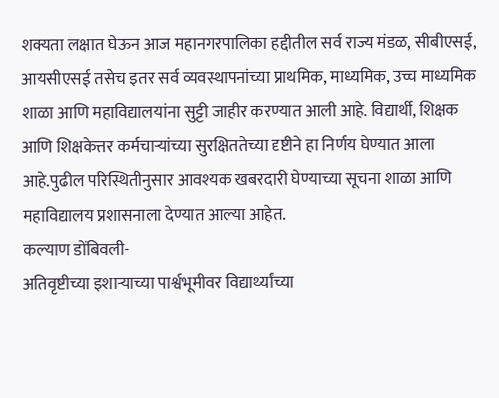शक्यता लक्षात घेऊन आज महानगरपालिका हद्दीतील सर्व राज्य मंडळ, सीबीएसई, आयसीएसई तसेच इतर सर्व व्यवस्थापनांच्या प्राथमिक, माध्यमिक, उच्च माध्यमिक शाळा आणि महाविद्यालयांना सुट्टी जाहीर करण्यात आली आहे. विद्यार्थी, शिक्षक आणि शिक्षकेत्तर कर्मचाऱ्यांच्या सुरक्षिततेच्या दृष्टीने हा निर्णय घेण्यात आला आहे.पुढील परिस्थितीनुसार आवश्यक खबरदारी घेण्याच्या सूचना शाळा आणि महाविद्यालय प्रशासनाला देण्यात आल्या आहेत.
कल्याण डोंबिवली-
अतिवृष्टीच्या इशाऱ्याच्या पार्श्वभूमीवर विद्यार्थ्यांच्या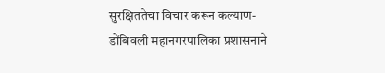सुरक्षिततेचा विचार करून कल्याण- डोंबिवली महानगरपालिका प्रशासनाने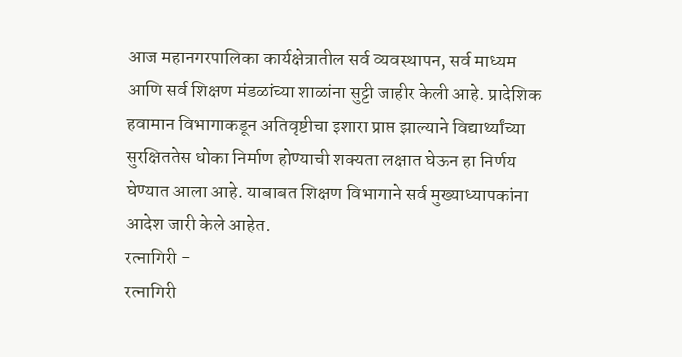आज महानगरपालिका कार्यक्षेत्रातील सर्व व्यवस्थापन, सर्व माध्यम आणि सर्व शिक्षण मंडळांच्या शाळांना सुट्टी जाहीर केली आहे. प्रादेशिक हवामान विभागाकडून अतिवृष्टीचा इशारा प्राप्त झाल्याने विद्यार्थ्यांच्या सुरक्षिततेस धोका निर्माण होण्याची शक्यता लक्षात घेऊन हा निर्णय घेण्यात आला आहे. याबाबत शिक्षण विभागाने सर्व मुख्याध्यापकांना आदेश जारी केले आहेत.
रत्नागिरी -
रत्नागिरी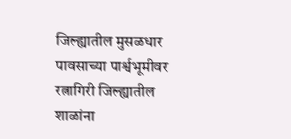जिल्ह्यातील मुसळधार पावसाच्या पार्श्वभूमीवर रत्नागिरी जिल्ह्यातील शाळांना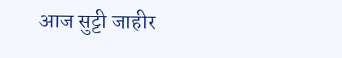आज सुट्टी जाहीर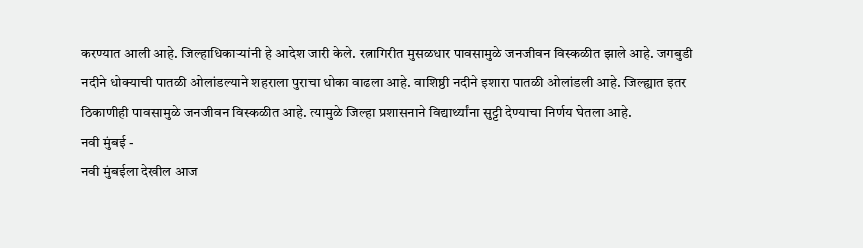करण्यात आली आहे. जिल्हाधिकाऱ्यांनी हे आदेश जारी केले. रत्नागिरीत मुसळधार पावसामुळे जनजीवन विस्कळीत झाले आहे. जगबुडी नदीने धोक्याची पातळी ओलांडल्याने शहराला पुराचा धोका वाढला आहे. वाशिष्ठी नदीने इशारा पातळी ओलांडली आहे. जिल्ह्यात इतर ठिकाणीही पावसामुळे जनजीवन विस्कळीत आहे. त्यामुळे जिल्हा प्रशासनाने विद्यार्थ्यांना सुट्टी देण्याचा निर्णय घेतला आहे.
नवी मुंबई -
नवी मुंबईला देखील आज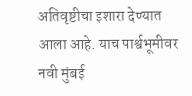अतिवृष्टीचा इशारा देण्यात आला आहे. याच पार्श्वभूमीवर नवी मुंबई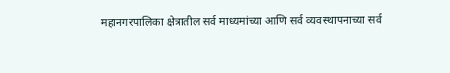महानगरपालिका क्षेत्रातील सर्व माध्यमांच्या आणि सर्व व्यवस्थापनाच्या सर्व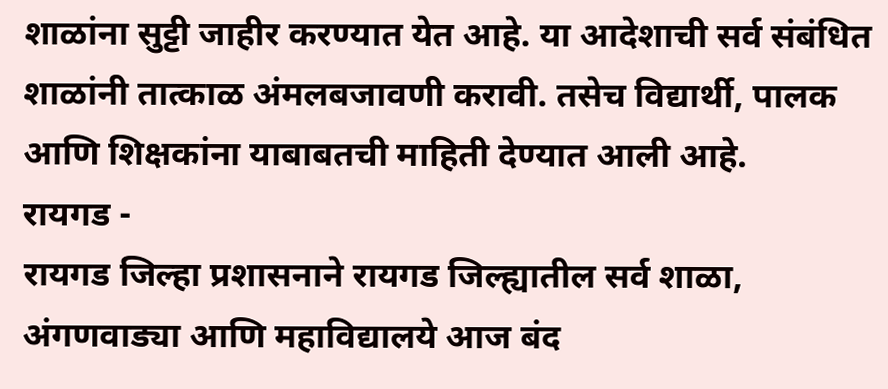शाळांना सुट्टी जाहीर करण्यात येत आहे. या आदेशाची सर्व संबंधित शाळांनी तात्काळ अंमलबजावणी करावी. तसेच विद्यार्थी, पालक आणि शिक्षकांना याबाबतची माहिती देण्यात आली आहे.
रायगड -
रायगड जिल्हा प्रशासनाने रायगड जिल्ह्यातील सर्व शाळा, अंगणवाड्या आणि महाविद्यालये आज बंद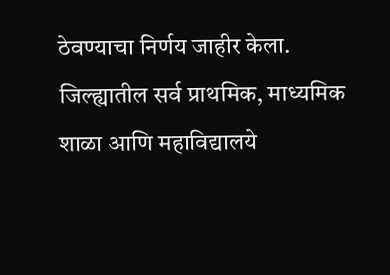ठेवण्याचा निर्णय जाहीर केला. जिल्ह्यातील सर्व प्राथमिक, माध्यमिक शाळा आणि महाविद्यालये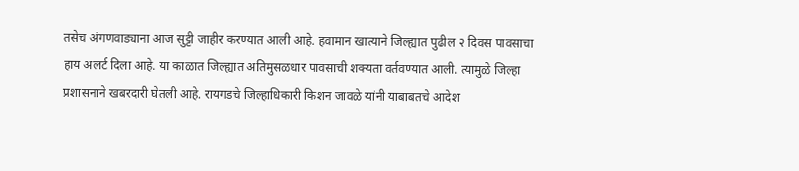तसेच अंगणवाड्याना आज सुट्टी जाहीर करण्यात आली आहे. हवामान खात्याने जिल्ह्यात पुढील २ दिवस पावसाचा हाय अलर्ट दिला आहे. या काळात जिल्ह्यात अतिमुसळधार पावसाची शक्यता वर्तवण्यात आली. त्यामुळे जिल्हा प्रशासनाने खबरदारी घेतली आहे. रायगडचे जिल्हाधिकारी किशन जावळे यांनी याबाबतचे आदेश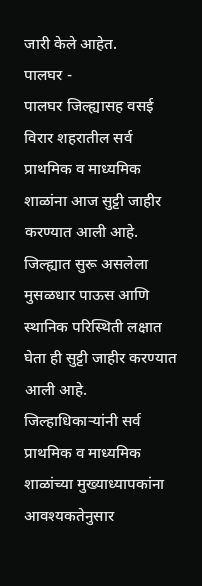जारी केले आहेत.
पालघर -
पालघर जिल्ह्यासह वसई विरार शहरातील सर्व प्राथमिक व माध्यमिक शाळांना आज सुट्टी जाहीर करण्यात आली आहे. जिल्ह्यात सुरू असलेला मुसळधार पाऊस आणि स्थानिक परिस्थिती लक्षात घेता ही सुट्टी जाहीर करण्यात आली आहे. जिल्हाधिकाऱ्यांनी सर्व प्राथमिक व माध्यमिक शाळांच्या मुख्याध्यापकांना आवश्यकतेनुसार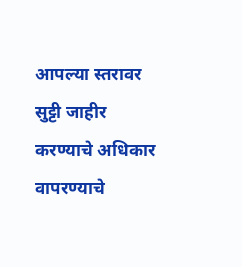आपल्या स्तरावर सुट्टी जाहीर करण्याचे अधिकार वापरण्याचे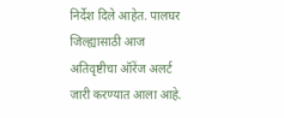निर्देश दिले आहेत. पालघर जिल्ह्यासाठी आज अतिवृष्टीचा ऑरेंज अलर्ट जारी करण्यात आला आहे.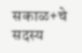सकाळ+चे सदस्य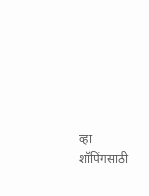व्हा
शॉपिंगसाठी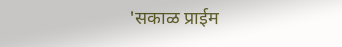'सकाळ प्राईम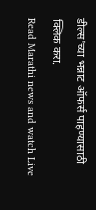डील्स'च्या भन्नाट ऑफर्स पाहण्यासाठी क्लिक करा.
Read Marathi news and watch Live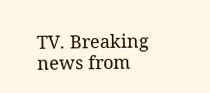TV. Breaking news from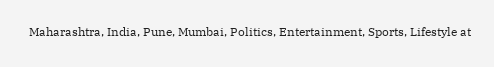Maharashtra, India, Pune, Mumbai, Politics, Entertainment, Sports, Lifestyle at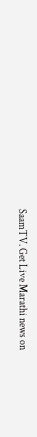SaamTV. Get Live Marathi news on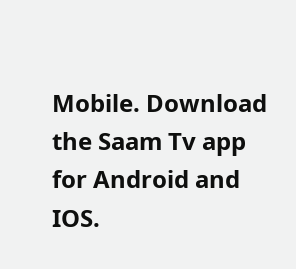Mobile. Download the Saam Tv app for Android and IOS.